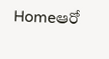Homeఆరో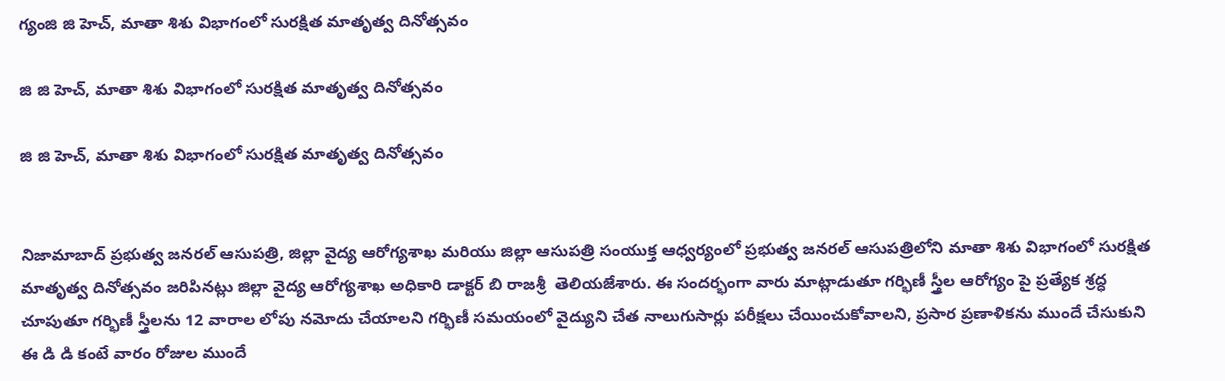గ్యంజి జి హెచ్, మాతా శిశు విభాగంలో సురక్షిత మాతృత్వ దినోత్సవం

జి జి హెచ్, మాతా శిశు విభాగంలో సురక్షిత మాతృత్వ దినోత్సవం

జి జి హెచ్, మాతా శిశు విభాగంలో సురక్షిత మాతృత్వ దినోత్సవం


నిజామాబాద్ ప్రభుత్వ జనరల్ ఆసుపత్రి, జిల్లా వైద్య ఆరోగ్యశాఖ మరియు జిల్లా ఆసుపత్రి సంయుక్త ఆధ్వర్యంలో ప్రభుత్వ జనరల్ ఆసుపత్రిలోని మాతా శిశు విభాగంలో సురక్షిత మాతృత్వ దినోత్సవం జరిపినట్లు జిల్లా వైద్య ఆరోగ్యశాఖ అధికారి డాక్టర్ బి రాజశ్రీ  తెలియజేశారు. ఈ సందర్భంగా వారు మాట్లాడుతూ గర్భిణీ స్త్రీల ఆరోగ్యం పై ప్రత్యేక శ్రద్ధ చూపుతూ గర్భిణీ స్త్రీలను 12 వారాల లోపు నమోదు చేయాలని గర్భిణీ సమయంలో వైద్యుని చేత నాలుగుసార్లు పరీక్షలు చేయించుకోవాలని, ప్రసార ప్రణాళికను ముందే చేసుకుని ఈ డి డి కంటే వారం రోజుల ముందే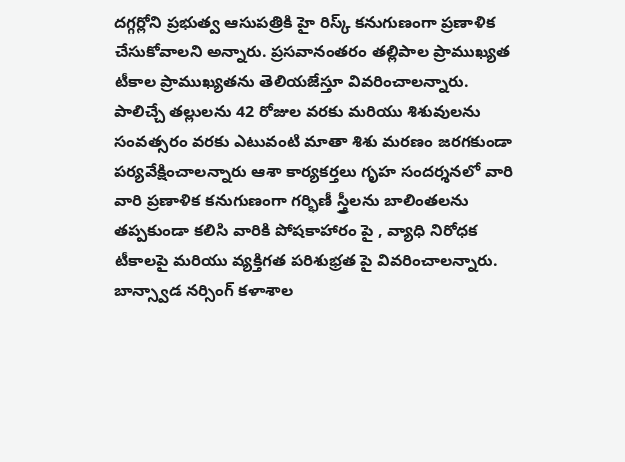దగ్గర్లోని ప్రభుత్వ ఆసుపత్రికి హై రిస్క్ కనుగుణంగా ప్రణాళిక చేసుకోవాలని అన్నారు. ప్రసవానంతరం తల్లిపాల ప్రాముఖ్యత టీకాల ప్రాముఖ్యతను తెలియజేస్తూ వివరించాలన్నారు. పాలిచ్చే తల్లులను 42 రోజుల వరకు మరియు శిశువులను సంవత్సరం వరకు ఎటువంటి మాతా శిశు మరణం జరగకుండా పర్యవేక్షించాలన్నారు ఆశా కార్యకర్తలు గృహ సందర్శనలో వారి వారి ప్రణాళిక కనుగుణంగా గర్భిణీ స్త్రీలను బాలింతలను తప్పకుండా కలిసి వారికి పోషకాహారం పై , వ్యాధి నిరోధక టీకాలపై మరియు వ్యక్తిగత పరిశుభ్రత పై వివరించాలన్నారు. బాన్స్వాడ నర్సింగ్ కళాశాల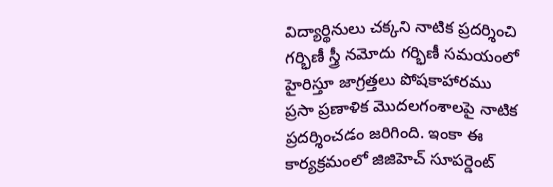విద్యార్థినులు చక్కని నాటిక ప్రదర్శించి గర్భిణీ స్త్రీ నమోదు గర్భిణీ సమయంలో హైరిస్తూ జాగ్రత్తలు పోషకాహారము ప్రసా ప్రణాళిక మొదలగంశాలపై నాటిక ప్రదర్శించడం జరిగింది. ఇంకా ఈ కార్యక్రమంలో జిజిహెచ్ సూపర్డెంట్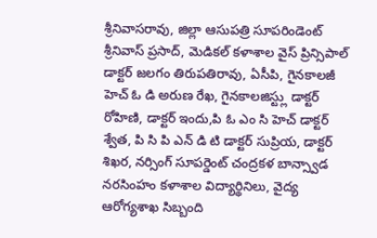శ్రీనివాసరావు, జిల్లా ఆసుపత్రి సూపరిండెంట్ శ్రీనివాస్ ప్రసాద్, మెడికల్ కళాశాల వైస్ ప్రిన్సిపాల్ డాక్టర్ జలగం తిరుపతిరావు, ఏసీపి, గైనకాలజీ హెచ్ ఓ డి అరుణ రేఖ, గైనకాలజిస్ట్లు డాక్టర్ రోహిణి, డాక్టర్ ఇందు,పి ఓ ఎం సి హెచ్ డాక్టర్ శ్వేత, పి సి పి ఎన్ డి టి డాక్టర్ సుప్రియ, డాక్టర్ శిఖర, నర్సింగ్ సూపర్డెంట్ చంద్రకళ బాన్స్వాడ నరసింహం కళాశాల విద్యార్థినిలు, వైద్య ఆరోగ్యశాఖ సిబ్బంది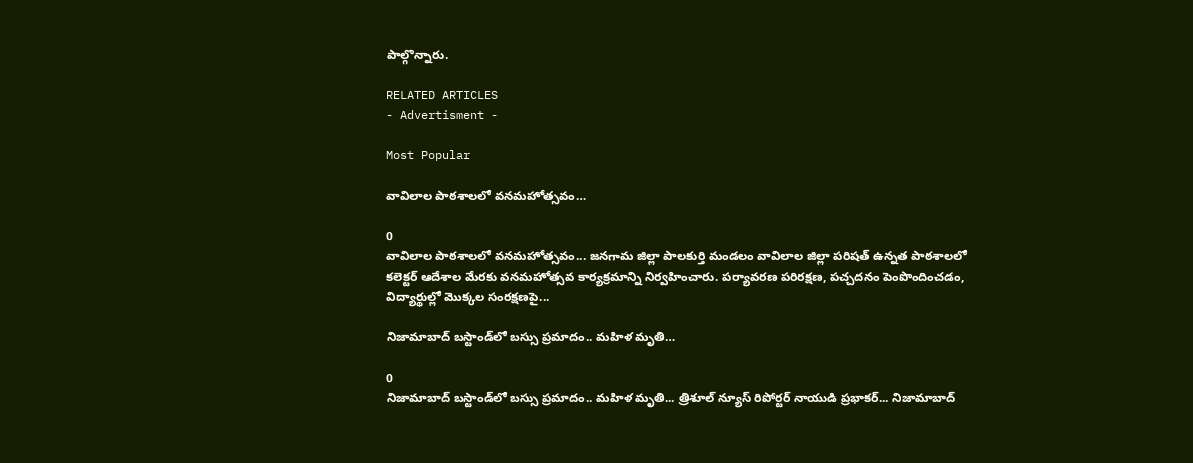పాల్గొన్నారు.

RELATED ARTICLES
- Advertisment -

Most Popular

వావిలాల పాఠశాలలో వనమహోత్సవం…

0
వావిలాల పాఠశాలలో వనమహోత్సవం... జనగామ జిల్లా పాలకుర్తి మండలం వావిలాల జిల్లా పరిషత్ ఉన్నత పాఠశాలలో కలెక్టర్ ఆదేశాల మేరకు వనమహోత్సవ కార్యక్రమాన్ని నిర్వహించారు. పర్యావరణ పరిరక్షణ, పచ్చదనం పెంపొందించడం, విద్యార్థుల్లో మొక్కల సంరక్షణపై...

నిజామాబాద్ బస్టాండ్‌లో బస్సు ప్రమాదం.. మహిళ మృతి…

0
నిజామాబాద్ బస్టాండ్‌లో బస్సు ప్రమాదం.. మహిళ మృతి... త్రిశూల్ న్యూస్ రిపోర్టర్ నాయుడి ప్రభాకర్... నిజామాబాద్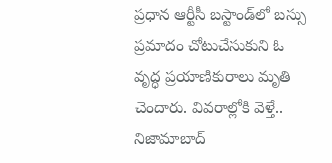ప్రధాన ఆర్టీసీ బస్టాండ్‌లో బస్సు ప్రమాదం చోటుచేసుకుని ఓ వృద్ధ ప్రయాణికురాలు మృతి చెందారు. వివరాల్లోకి వెళ్తే.. నిజామాబాద్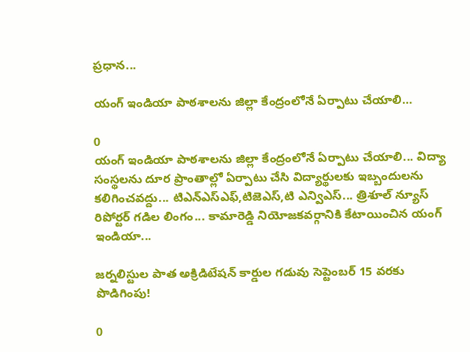ప్రధాన...

యంగ్ ఇండియా పాఠశాలను జిల్లా కేంద్రంలోనే ఏర్పాటు చేయాలి…

0
యంగ్ ఇండియా పాఠశాలను జిల్లా కేంద్రంలోనే ఏర్పాటు చేయాలి... విద్యా సంస్థలను దూర ప్రాంతాల్లో ఏర్పాటు చేసి విద్యార్థులకు ఇబ్బందులను కలిగించవద్దు... టిఎన్ఎస్ఎఫ్,టిజెఎస్,టి ఎన్విఎస్... త్రిశూల్ న్యూస్ రిపోర్టర్ గడిల లింగం... కామారెడ్డి నియోజకవర్గానికి కేటాయించిన యంగ్ ఇండియా...

జర్నలిస్టుల పాత అక్రిడిటేషన్ కార్డుల గడువు సెప్టెంబర్ 15 వరకు పొడిగింపు!

0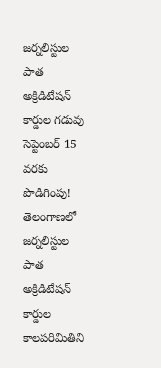జర్నలిస్టుల పాత అక్రిడిటేషన్ కార్డుల గడువు సెప్టెంబర్ 15 వరకు పొడిగింపు! తెలంగాణలో జర్నలిస్టుల పాత అక్రిడిటేషన్ కార్డుల కాలపరిమితిని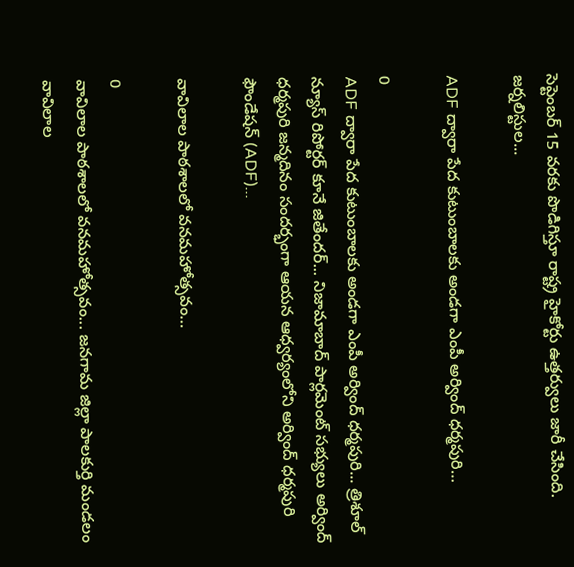సెప్టెంబర్ 15 వరకు పొడిగిస్తూ రాష్ట్ర హైకోర్టు ఉత్తర్వులు జారీ చేసింది. జర్నలిస్టుల...

ADF ద్వారా పేద కుటుంబాలకు అండగా ఎంపీ అర్వింద్ ధర్మపురి…

0
ADF ద్వారా పేద కుటుంబాలకు అండగా ఎంపీ అర్వింద్ ధర్మపురి... త్రిశూల్ న్యూస్ రిపోర్టర్ కూనే జితేందర్... నిజామాబాద్ పార్లమెంట్ సభ్యులు అర్వింద్ ధర్మపురి జన్మదినం సందర్భంగా ఆయన ఆధ్వర్యంలోని అర్వింద్ ధర్మపురి ఫౌండేషన్ (ADF)...

వావిలాల పాఠశాలలో వనమహోత్సవం…

0
వావిలాల పాఠశాలలో వనమహోత్సవం... జనగామ జిల్లా పాలకుర్తి మండలం వావిలాల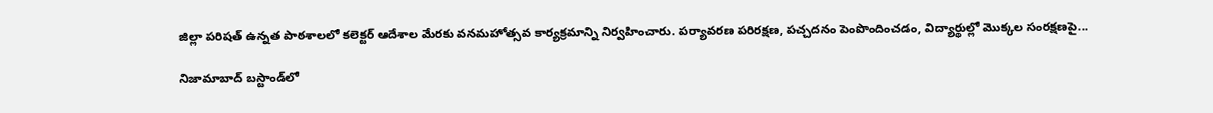జిల్లా పరిషత్ ఉన్నత పాఠశాలలో కలెక్టర్ ఆదేశాల మేరకు వనమహోత్సవ కార్యక్రమాన్ని నిర్వహించారు. పర్యావరణ పరిరక్షణ, పచ్చదనం పెంపొందించడం, విద్యార్థుల్లో మొక్కల సంరక్షణపై...

నిజామాబాద్ బస్టాండ్‌లో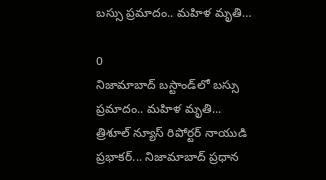బస్సు ప్రమాదం.. మహిళ మృతి…

0
నిజామాబాద్ బస్టాండ్‌లో బస్సు ప్రమాదం.. మహిళ మృతి... త్రిశూల్ న్యూస్ రిపోర్టర్ నాయుడి ప్రభాకర్... నిజామాబాద్ ప్రధాన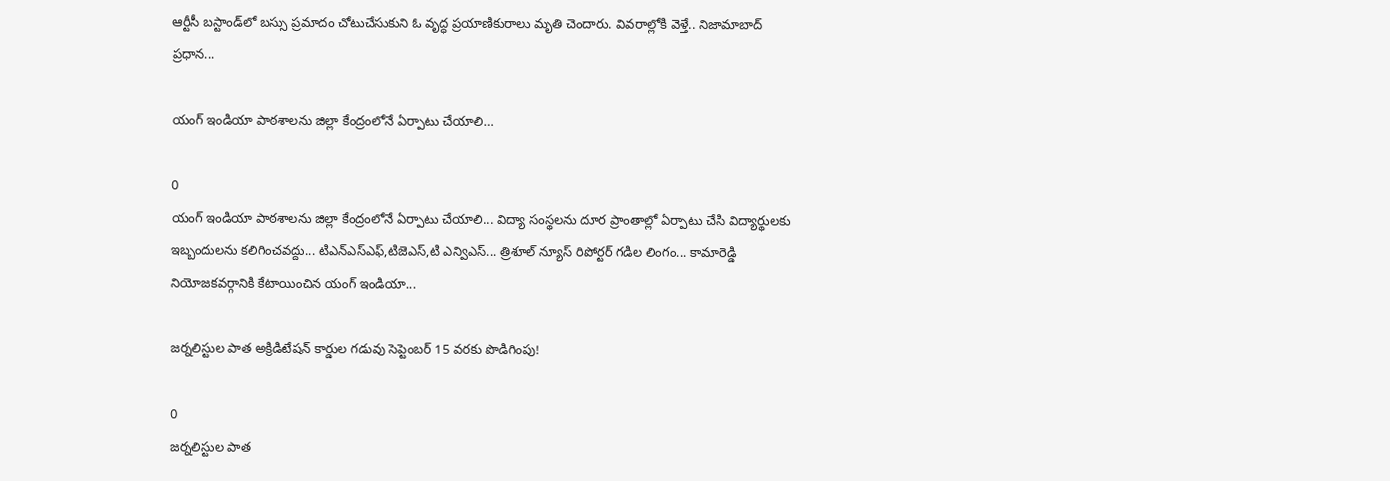ఆర్టీసీ బస్టాండ్‌లో బస్సు ప్రమాదం చోటుచేసుకుని ఓ వృద్ధ ప్రయాణికురాలు మృతి చెందారు. వివరాల్లోకి వెళ్తే.. నిజామాబాద్ ప్రధాన...

యంగ్ ఇండియా పాఠశాలను జిల్లా కేంద్రంలోనే ఏర్పాటు చేయాలి…

0
యంగ్ ఇండియా పాఠశాలను జిల్లా కేంద్రంలోనే ఏర్పాటు చేయాలి... విద్యా సంస్థలను దూర ప్రాంతాల్లో ఏర్పాటు చేసి విద్యార్థులకు ఇబ్బందులను కలిగించవద్దు... టిఎన్ఎస్ఎఫ్,టిజెఎస్,టి ఎన్విఎస్... త్రిశూల్ న్యూస్ రిపోర్టర్ గడిల లింగం... కామారెడ్డి నియోజకవర్గానికి కేటాయించిన యంగ్ ఇండియా...

జర్నలిస్టుల పాత అక్రిడిటేషన్ కార్డుల గడువు సెప్టెంబర్ 15 వరకు పొడిగింపు!

0
జర్నలిస్టుల పాత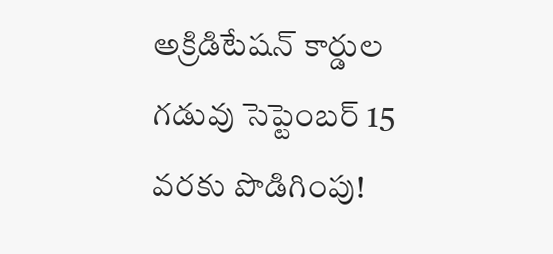అక్రిడిటేషన్ కార్డుల గడువు సెప్టెంబర్ 15 వరకు పొడిగింపు!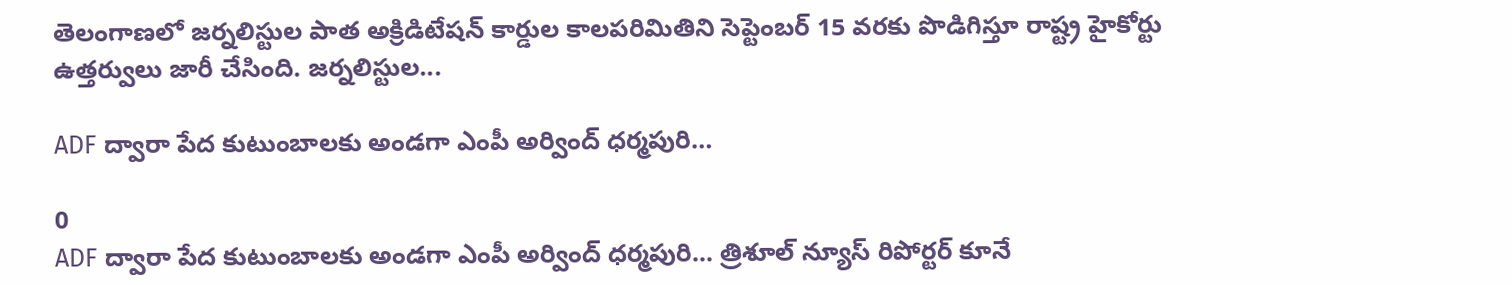తెలంగాణలో జర్నలిస్టుల పాత అక్రిడిటేషన్ కార్డుల కాలపరిమితిని సెప్టెంబర్ 15 వరకు పొడిగిస్తూ రాష్ట్ర హైకోర్టు ఉత్తర్వులు జారీ చేసింది. జర్నలిస్టుల...

ADF ద్వారా పేద కుటుంబాలకు అండగా ఎంపీ అర్వింద్ ధర్మపురి…

0
ADF ద్వారా పేద కుటుంబాలకు అండగా ఎంపీ అర్వింద్ ధర్మపురి... త్రిశూల్ న్యూస్ రిపోర్టర్ కూనే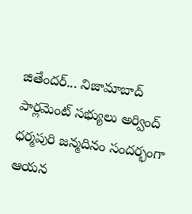జితేందర్... నిజామాబాద్ పార్లమెంట్ సభ్యులు అర్వింద్ ధర్మపురి జన్మదినం సందర్భంగా ఆయన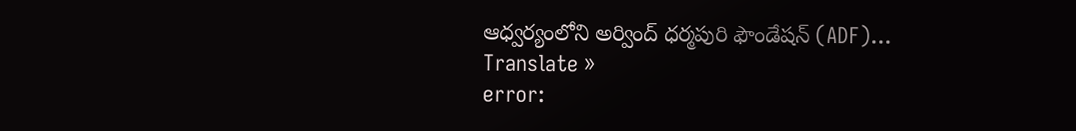ఆధ్వర్యంలోని అర్వింద్ ధర్మపురి ఫౌండేషన్ (ADF)...
Translate »
error: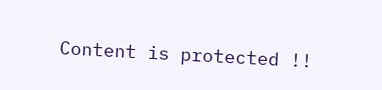Content is protected !!